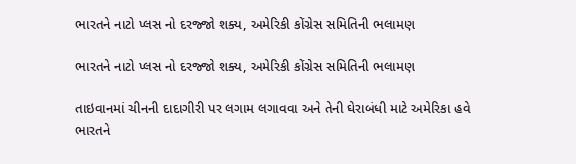ભારતને નાટો પ્લસ નો દરજ્જો શક્ય, અમેરિકી કોંગ્રેસ સમિતિની ભલામણ

ભારતને નાટો પ્લસ નો દરજ્જો શક્ય, અમેરિકી કોંગ્રેસ સમિતિની ભલામણ

તાઇવાનમાં ચીનની દાદાગીરી પર લગામ લગાવવા અને તેની ઘેરાબંધી માટે અમેરિકા હવે ભારતને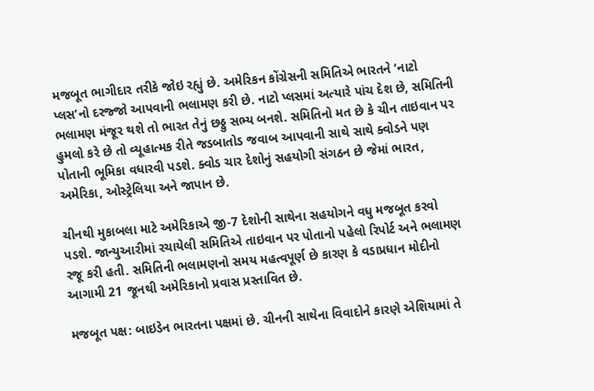મજબૂત ભાગીદાર તરીકે જોઇ રહ્યું છે. અમેરિકન કોંગ્રેસની સમિતિએ ભારતને ‘નાટો પ્લસ’નો દરજ્જો આપવાની ભલામણ કરી છે. નાટો પ્લસમાં અત્યારે પાંચ દેશ છે, સમિતિની ભલામણ મંજૂર થશે તો ભારત તેનું છઠ્ઠુ સભ્ય બનશે. સમિતિનો મત છે કે ચીન તાઇવાન પર હુમલો કરે છે તો વ્યૂહાત્મક રીતે જડબાતોડ જવાબ આપવાની સાથે સાથે ક્વોડને પણ પોતાની ભૂમિકા વધારવી પડશે. ક્વોડ ચાર દેશોનું સહયોગી સંગઠન છે જેમાં ભારત, અમેરિકા, ઓસ્ટ્રેલિયા અને જાપાન છે.

ચીનથી મુકાબલા માટે અમેરિકાએ જી-7 દેશોની સાથેના સહયોગને વધુ મજબૂત કરવો પડશે. જાન્યુઆરીમાં રચાયેલી સમિતિએ તાઇવાન પર પોતાનો પહેલો રિપોર્ટ અને ભલામણ રજૂ કરી હતી. સમિતિની ભલામણનો સમય મહત્વપૂર્ણ છે કારણ કે વડાપ્રધાન મોદીનો આગામી 21 જૂનથી અમેરિકાનો પ્રવાસ પ્રસ્તાવિત છે.

મજબૂત પક્ષ: બાઇડેન ભારતના પક્ષમાં છે. ચીનની સાથેના વિવાદોને કારણે એશિયામાં તે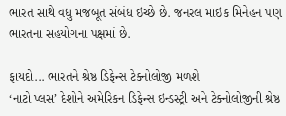ભારત સાથે વધુ મજબૂત સંબંધ ઇચ્છે છે. જનરલ માઇક મિનેહન પણ ભારતના સહયોગના પક્ષમાં છે.

ફાયદો... ભારતને શ્રેષ્ઠ ડિફેન્સ ટેક્નોલોજી મળશે
‘નાટો પ્લસ’ દેશોને અમેરિકન ડિફેન્સ ઇન્ડસ્ટ્રી અને ટેક્નોલોજીની શ્રેષ્ઠ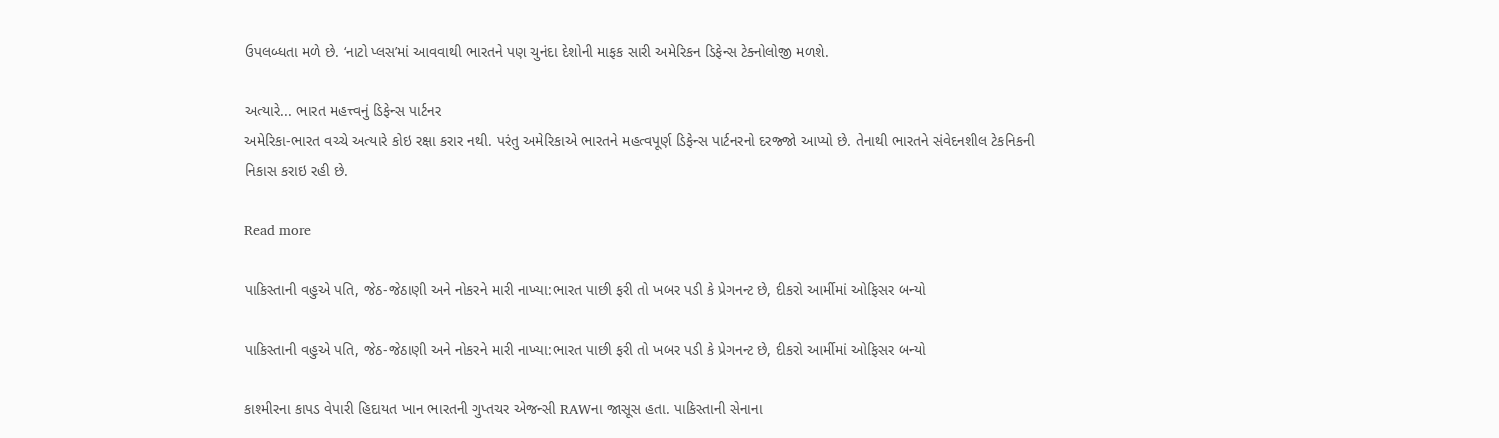ઉપલબ્ધતા મળે છે. ‘નાટો પ્લસ’માં આવવાથી ભારતને પણ ચુનંદા દેશોની માફક સારી અમેરિકન ડિફેન્સ ટેક્નોલોજી મળશે.

અત્યારે... ભારત મહત્ત્વનું ડિફેન્સ પાર્ટનર
અમેરિકા-ભારત વચ્ચે અત્યારે કોઇ રક્ષા કરાર નથી. પરંતુ અમેરિકાએ ભારતને મહત્વપૂર્ણ ડિફેન્સ પાર્ટનરનો દરજ્જો આપ્યો છે. તેનાથી ભારતને સંવેદનશીલ ટેકનિકની નિકાસ કરાઇ રહી છે.

Read more

પાકિસ્તાની વહુએ પતિ, જેઠ-જેઠાણી અને નોકરને મારી નાખ્યા:ભારત પાછી ફરી તો ખબર પડી કે પ્રેગનન્ટ છે, દીકરો આર્મીમાં ઓફિસર બન્યો

પાકિસ્તાની વહુએ પતિ, જેઠ-જેઠાણી અને નોકરને મારી નાખ્યા:ભારત પાછી ફરી તો ખબર પડી કે પ્રેગનન્ટ છે, દીકરો આર્મીમાં ઓફિસર બન્યો

કાશ્મીરના કાપડ વેપારી હિદાયત ખાન ભારતની ગુપ્તચર એજન્સી RAWના જાસૂસ હતા. પાકિસ્તાની સેનાના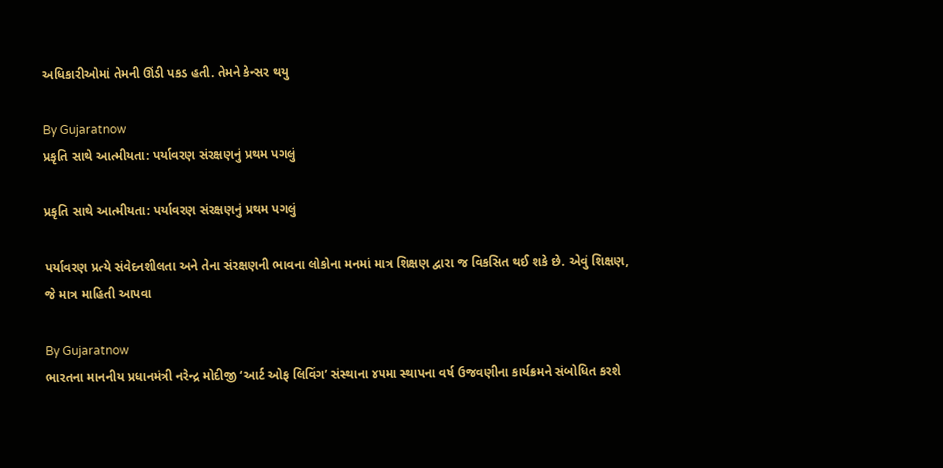અધિકારીઓમાં તેમની ઊંડી પકડ હતી. તેમને કેન્સર થયુ

By Gujaratnow
પ્રકૃતિ સાથે આત્મીયતા: પર્યાવરણ સંરક્ષણનું પ્રથમ પગલું

પ્રકૃતિ સાથે આત્મીયતા: પર્યાવરણ સંરક્ષણનું પ્રથમ પગલું

પર્યાવરણ પ્રત્યે સંવેદનશીલતા અને તેના સંરક્ષણની ભાવના લોકોના મનમાં માત્ર શિક્ષણ દ્વારા જ વિકસિત થઈ શકે છે. એવું શિક્ષણ, જે માત્ર માહિતી આપવા

By Gujaratnow
ભારતના માનનીય પ્રધાનમંત્રી નરેન્દ્ર મોદીજી ‘આર્ટ ઓફ લિવિંગ’ સંસ્થાના ૪૫મા સ્થાપના વર્ષ ઉજવણીના કાર્યક્રમને સંબોધિત કરશે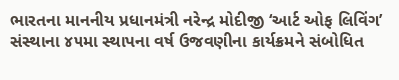ભારતના માનનીય પ્રધાનમંત્રી નરેન્દ્ર મોદીજી ‘આર્ટ ઓફ લિવિંગ’ સંસ્થાના ૪૫મા સ્થાપના વર્ષ ઉજવણીના કાર્યક્રમને સંબોધિત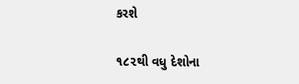કરશે

૧૮૨થી વધુ દેશોના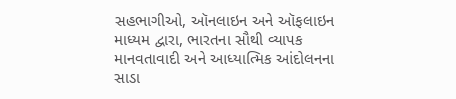સહભાગીઓ, ઑનલાઇન અને ઑફલાઇન માધ્યમ દ્વારા, ભારતના સૌથી વ્યાપક માનવતાવાદી અને આધ્યાત્મિક આંદોલનના સાડા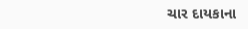ચાર દાયકાના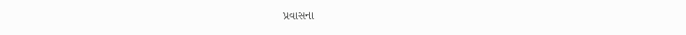પ્રવાસના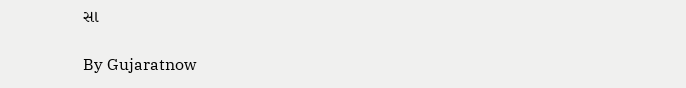સા

By Gujaratnow